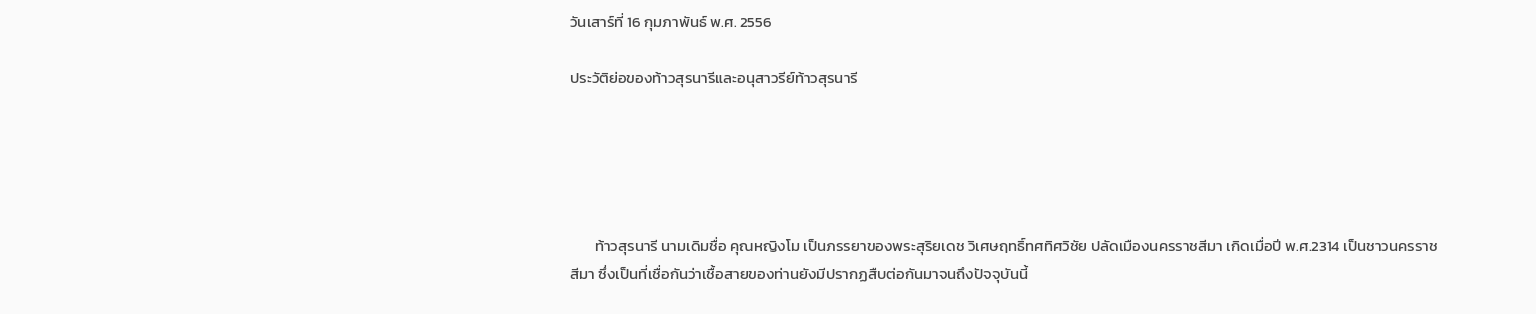วันเสาร์ที่ 16 กุมภาพันธ์ พ.ศ. 2556

ประวัติย่อของท้าวสุรนารีและอนุสาวรีย์ท้าวสุรนารี





       ท้าวสุรนารี นามเดิมชื่อ คุณหญิงโม เป็นภรรยาของพระสุริยเดช วิเศษฤทธิ์ทศทิศวิชัย ปลัดเมืองนครราชสีมา เกิดเมื่อปี พ.ศ.2314 เป็นชาวนครราชสีมา ซึ่งเป็นที่เชื่อกันว่าเชื้อสายของท่านยังมีปรากฏสืบต่อกันมาจนถึงปัจจุบันนี้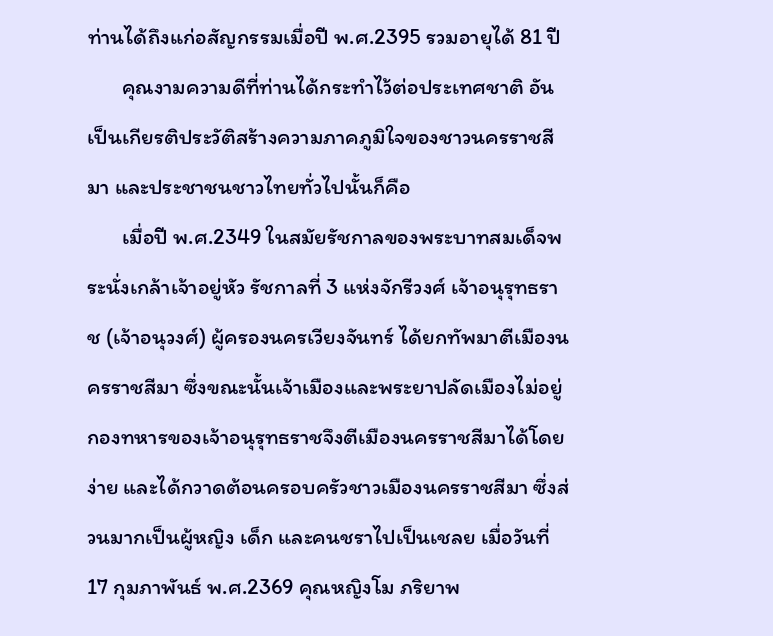ท่านได้ถึงแก่อสัญกรรมเมื่อปี พ.ศ.2395 รวมอายุได้ 81 ปี
       คุณงามความดีที่ท่านได้กระทำไว้ต่อประเทศชาติ อันเป็นเกียรติประวัติสร้างความภาคภูมิใจของชาวนครราชสีมา และประชาชนชาวไทยทั่วไปนั้นก็คือ
       เมื่อปี พ.ศ.2349 ในสมัยรัชกาลของพระบาทสมเด็จพระนั่งเกล้าเจ้าอยู่หัว รัชกาลที่ 3 แห่งจักรีวงศ์ เจ้าอนุรุทธราช (เจ้าอนุวงศ์) ผู้ครองนครเวียงจันทร์ ได้ยกทัพมาตีเมืองนครราชสีมา ซึ่งขณะนั้นเจ้าเมืองและพระยาปลัดเมืองไม่อยู่ กองทหารของเจ้าอนุรุทธราชจึงตีเมืองนครราชสีมาได้โดยง่าย และได้กวาดต้อนครอบครัวชาวเมืองนครราชสีมา ซึ่งส่วนมากเป็นผู้หญิง เด็ก และคนชราไปเป็นเชลย เมื่อวันที่ 17 กุมภาพันธ์ พ.ศ.2369 คุณหญิงโม ภริยาพ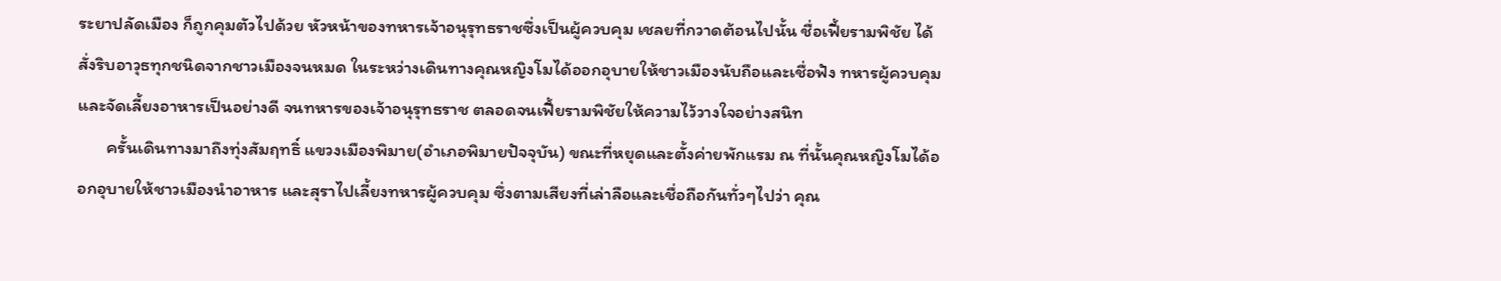ระยาปลัดเมือง ก็ถูกคุมตัวไปด้วย หัวหน้าของทหารเจ้าอนุรุทธราชซึ่งเป็นผู้ควบคุม เชลยที่กวาดต้อนไปนั้น ชื่อเฟี้ยรามพิชัย ได้สั่งริบอาวุธทุกชนิดจากชาวเมืองจนหมด ในระหว่างเดินทางคุณหญิงโมได้ออกอุบายให้ชาวเมืองนับถือและเชื่อฟัง ทหารผู้ควบคุมและจัดเลี้ยงอาหารเป็นอย่างดี จนทหารของเจ้าอนุรุทธราช ตลอดจนเฟี้ยรามพิชัยให้ความไว้วางใจอย่างสนิท
       ครั้นเดินทางมาถึงทุ่งสัมฤทธิ์ แขวงเมืองพิมาย(อำเภอพิมายปัจจุบัน) ขณะที่หยุดและตั้งค่ายพักแรม ณ ที่นั้นคุณหญิงโมได้ออกอุบายให้ชาวเมืองนำอาหาร และสุราไปเลี้ยงทหารผู้ควบคุม ซึ่งตามเสียงที่เล่าลือและเชื่อถือกันทั่วๆไปว่า คุณ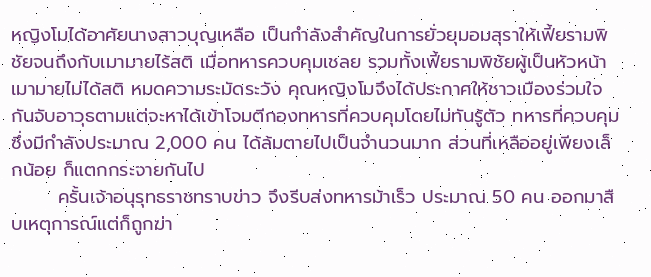หญิงโมได้อาศัยนางสาวบุญเหลือ เป็นกำลังสำคัญในการยั่วยุมอมสุราให้เฟี้ยรามพิชัยจนถึงกับเมามายไร้สติ เมื่อทหารควบคุมเชลย รวมทั้งเฟี้ยรามพิชัยผู้เป็นหัวหน้าเมามายไม่ได้สติ หมดความระมัดระวัง คุณหญิงโมจึงได้ประกาศให้ชาวเมืองร่วมใจกันจับอาวุธตามแต่จะหาได้เข้าโจมตีกองทหารที่ควบคุมโดยไม่ทันรู้ตัว ทหารที่ควบคุมซึ่งมีกำลังประมาณ 2,000 คน ได้ล้มตายไปเป็นจำนวนมาก ส่วนที่เหลืออยู่เพียงเล็กน้อย ก็แตกกระจายกันไป
       ครั้นเจ้าอนุรุทธราชทราบข่าว จึงรีบส่งทหารม้าเร็ว ประมาณ 50 คน ออกมาสืบเหตุการณ์แต่ก็ถูกฆ่า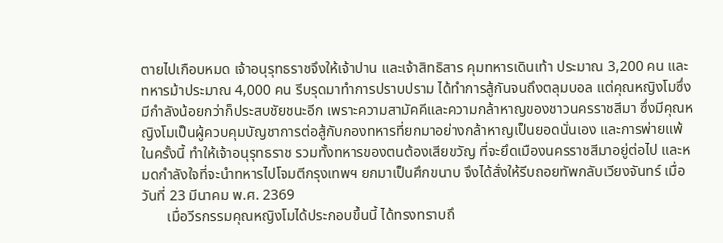ตายไปเกือบหมด เจ้าอนุรุทธราชจึงให้เจ้าปาน และเจ้าสิทธิสาร คุมทหารเดินเท้า ประมาณ 3,200 คน และทหารม้าประมาณ 4,000 คน รีบรุดมาทำการปราบปราม ได้ทำการสู้กันจนถึงตลุมบอล แต่คุณหญิงโมซึ่งมีกำลังน้อยกว่าก็ประสบชัยชนะอีก เพราะความสามัคคีและความกล้าหาญของชาวนครราชสีมา ซึ่งมีคุณหญิงโมเป็นผู้ควบคุมบัญชาการต่อสู้กับกองทหารที่ยกมาอย่างกล้าหาญเป็นยอดนั่นเอง และการพ่ายแพ้ในครั้งนี้ ทำให้เจ้าอนุรุทธราช รวมทั้งทหารของตนต้องเสียขวัญ ที่จะยึดเมืองนครราชสีมาอยู่ต่อไป และหมดกำลังใจที่จะนำทหารไปโจมตีกรุงเทพฯ ยกมาเป็นศึกขนาบ จึงได้สั่งให้รีบถอยทัพกลับเวียงจันทร์ เมื่อวันที่ 23 มีนาคม พ.ศ. 2369
       เมื่อวีรกรรมคุณหญิงโมได้ประกอบขึ้นนี้ ได้ทรงทราบถึ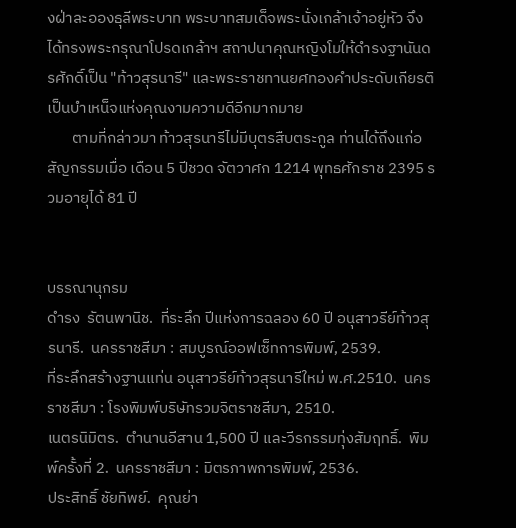งฝ่าละอองธุลีพระบาท พระบาทสมเด็จพระนั่งเกล้าเจ้าอยู่หัว จึงได้ทรงพระกรุณาโปรดเกล้าฯ สถาปนาคุณหญิงโมให้ดำรงฐานันดรศักดิ์เป็น "ท้าวสุรนารี" และพระราชทานยศทองคำประดับเกียรติ เป็นบำเหน็จแห่งคุณงามความดีอีกมากมาย
       ตามที่กล่าวมา ท้าวสุรนารีไม่มีบุตรสืบตระกูล ท่านได้ถึงแก่อสัญกรรมเมื่อ เดือน 5 ปีชวด จัตวาศก 1214 พุทธศักราช 2395 รวมอายุได้ 81 ปี


บรรณานุกรม
ดำรง  รัตนพานิช.  ที่ระลึก ปีแห่งการฉลอง 60 ปี อนุสาวรีย์ท้าวสุรนารี.  นครราชสีมา : สมบูรณ์ออฟเซ็ทการพิมพ์, 2539.
ที่ระลึกสร้างฐานแท่น อนุสาวรีย์ท้าวสุรนารีใหม่ พ.ศ.2510.  นครราชสีมา : โรงพิมพ์บริษัทรวมจิตราชสีมา, 2510.
เนตรนิมิตร.  ตำนานอีสาน 1,500 ปี และวีรกรรมทุ่งสัมฤทธิ์.  พิมพ์ครั้งที่ 2.  นครราชสีมา : มิตรภาพการพิมพ์, 2536.
ประสิทธิ์ ชัยทิพย์.  คุณย่า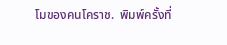โมของคนโคราช.  พิมพ์ครั้งที่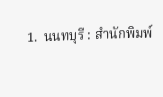1.  นนทบุรี : สำนักพิมพ์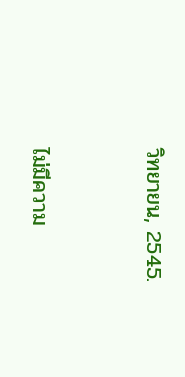วิทยายน, 2545.



ไม่มีความ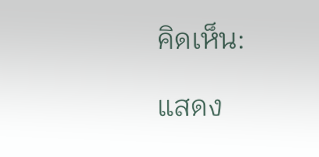คิดเห็น:

แสดง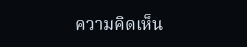ความคิดเห็น